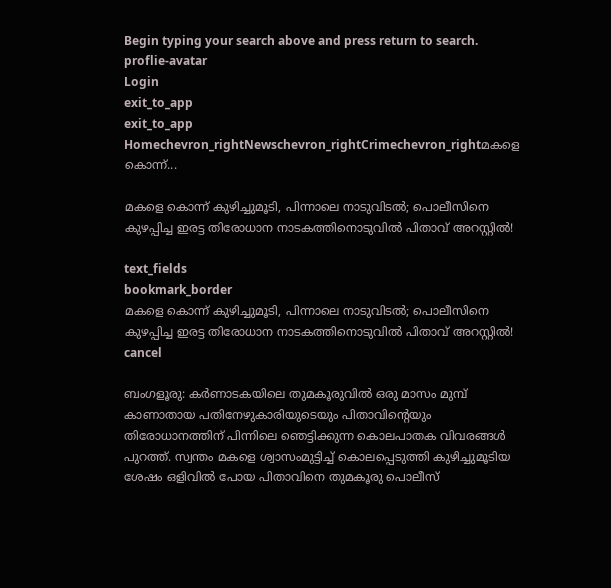Begin typing your search above and press return to search.
proflie-avatar
Login
exit_to_app
exit_to_app
Homechevron_rightNewschevron_rightCrimechevron_rightമകളെ കൊന്ന്...

മകളെ കൊന്ന് കുഴിച്ചുമൂടി, പിന്നാലെ നാടുവിടൽ; പൊലീസിനെ കുഴപ്പിച്ച ഇരട്ട തിരോധാന നാടകത്തിനൊടുവിൽ പിതാവ് അറസ്റ്റിൽ!

text_fields
bookmark_border
മകളെ കൊന്ന് കുഴിച്ചുമൂടി, പിന്നാലെ നാടുവിടൽ; പൊലീസിനെ കുഴപ്പിച്ച ഇരട്ട തിരോധാന നാടകത്തിനൊടുവിൽ പിതാവ് അറസ്റ്റിൽ!
cancel

ബംഗളൂരു: കർണാടകയിലെ തുമകൂരുവിൽ ഒരു മാസം മുമ്പ് കാണാതായ പതിനേഴുകാരിയുടെയും പിതാവിന്റെയും തിരോധാനത്തിന് പിന്നിലെ ഞെട്ടിക്കുന്ന കൊലപാതക വിവരങ്ങൾ പുറത്ത്. സ്വന്തം മകളെ ശ്വാസംമുട്ടിച്ച് കൊലപ്പെടുത്തി കുഴിച്ചുമൂടിയ ശേഷം ഒളിവിൽ പോയ പിതാവിനെ തുമകൂരു പൊലീസ്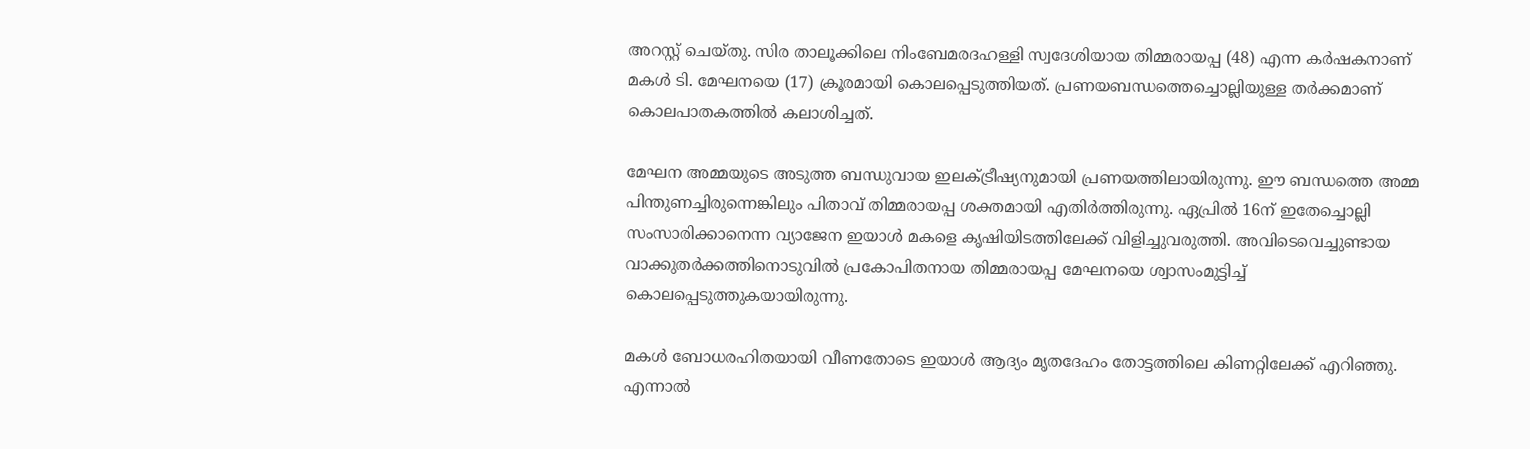അറസ്റ്റ് ചെയ്തു. സിര താലൂക്കിലെ നിംബേമരദഹള്ളി സ്വദേശിയായ തിമ്മരായപ്പ (48) എന്ന കർഷകനാണ് മകൾ ടി. മേഘനയെ (17) ക്രൂരമായി കൊലപ്പെടുത്തിയത്. പ്രണയബന്ധത്തെച്ചൊല്ലിയുള്ള തർക്കമാണ് കൊലപാതകത്തിൽ കലാശിച്ചത്.

മേഘന അമ്മയുടെ അടുത്ത ബന്ധുവായ ഇലക്ട്രീഷ്യനുമായി പ്രണയത്തിലായിരുന്നു. ഈ ബന്ധത്തെ അമ്മ പിന്തുണച്ചിരുന്നെങ്കിലും പിതാവ് തിമ്മരായപ്പ ശക്തമായി എതിർത്തിരുന്നു. ഏപ്രിൽ 16ന് ഇതേച്ചൊല്ലി സംസാരിക്കാനെന്ന വ്യാജേന ഇയാൾ മകളെ കൃഷിയിടത്തിലേക്ക് വിളിച്ചുവരുത്തി. അവിടെവെച്ചുണ്ടായ വാക്കുതർക്കത്തിനൊടുവിൽ പ്രകോപിതനായ തിമ്മരായപ്പ മേഘനയെ ശ്വാസംമുട്ടിച്ച് കൊലപ്പെടുത്തുകയായിരുന്നു.

മകൾ ബോധരഹിതയായി വീണതോടെ ഇയാൾ ആദ്യം മൃതദേഹം തോട്ടത്തിലെ കിണറ്റിലേക്ക് എറിഞ്ഞു. എന്നാൽ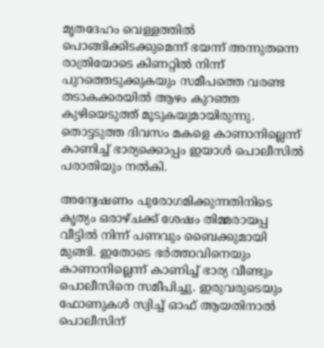മൃതദേഹം വെള്ളത്തിൽ പൊങ്ങിക്കിടക്കുമെന്ന് ഭയന്ന് അന്നുതന്നെ രാത്രിയോടെ കിണറ്റിൽ നിന്ന് പുറത്തെടുക്കുകയും സമീപത്തെ വരണ്ട തടാകക്കരയിൽ ആഴം കുറഞ്ഞ കുഴിയെടുത്ത് മൂടുകയുമായിരുന്നു. തൊട്ടടുത്ത ദിവസം മകളെ കാണാനില്ലെന്ന് കാണിച്ച് ഭാര്യക്കൊപ്പം ഇയാൾ പൊലീസിൽ പരാതിയും നൽകി.

അന്വേഷണം പുരോഗമിക്കുന്നതിനിടെ കൃത്യം ഒരാഴ്ചക്ക് ശേഷം തിമ്മരായപ്പ വീട്ടിൽ നിന്ന് പണവും ബൈക്കുമായി മുങ്ങി. ഇതോടെ ഭർത്താവിനെയും കാണാനില്ലെന്ന് കാണിച്ച് ഭാര്യ വീണ്ടും പൊലീസിനെ സമീപിച്ചു. ഇരുവരുടെയും ഫോണുകൾ സ്വിച്ച് ഓഫ് ആയതിനാൽ പൊലീസിന്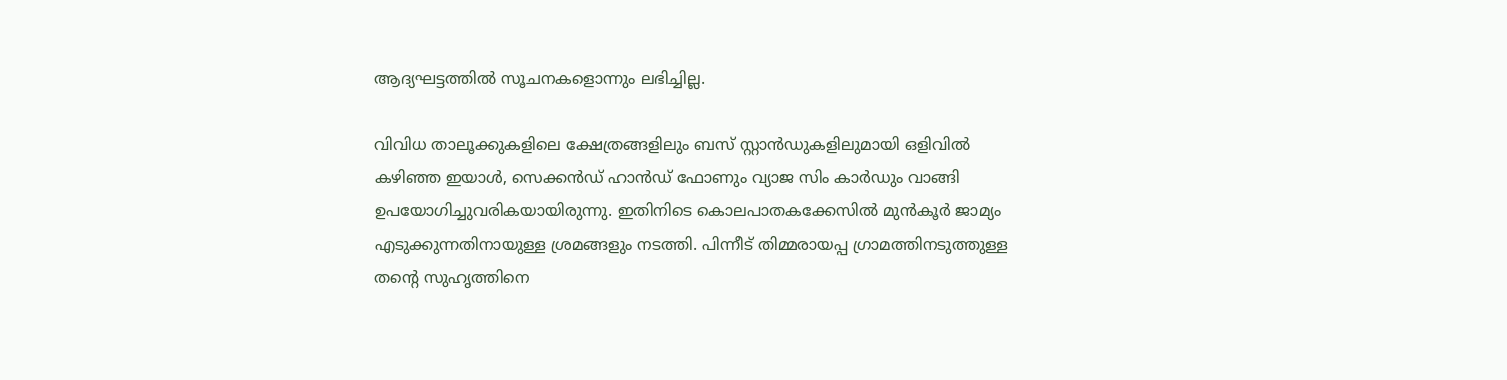ആദ്യഘട്ടത്തിൽ സൂചനകളൊന്നും ലഭിച്ചില്ല.

വിവിധ താലൂക്കുകളിലെ ക്ഷേത്രങ്ങളിലും ബസ് സ്റ്റാൻഡുകളിലുമായി ഒളിവിൽ കഴിഞ്ഞ ഇയാൾ, സെക്കൻഡ് ഹാൻഡ് ഫോണും വ്യാജ സിം കാർഡും വാങ്ങി ഉപയോഗിച്ചുവരികയായിരുന്നു. ഇതിനിടെ കൊലപാതകക്കേസിൽ മുൻകൂർ ജാമ്യം എടുക്കുന്നതിനായുള്ള ശ്രമങ്ങളും നടത്തി. പിന്നീട് തിമ്മരായപ്പ ഗ്രാമത്തിനടുത്തുള്ള തന്റെ സുഹൃത്തിനെ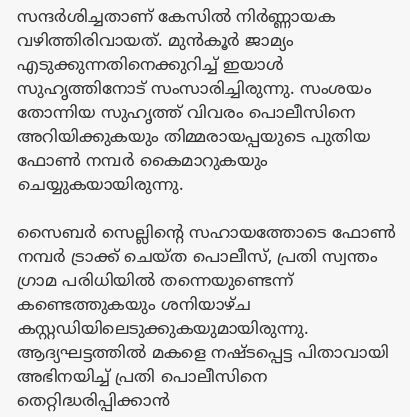സന്ദർശിച്ചതാണ് കേസിൽ നിർണ്ണായക വഴിത്തിരിവായത്. മുൻകൂർ ജാമ്യം എടുക്കുന്നതിനെക്കുറിച്ച് ഇയാൾ സുഹൃത്തിനോട് സംസാരിച്ചിരുന്നു. സംശയം തോന്നിയ സുഹൃത്ത് വിവരം പൊലീസിനെ അറിയിക്കുകയും തിമ്മരായപ്പയുടെ പുതിയ ഫോൺ നമ്പർ കൈമാറുകയും ചെയ്യുകയായിരുന്നു.

സൈബർ സെല്ലിന്റെ സഹായത്തോടെ ഫോൺ നമ്പർ ട്രാക്ക് ചെയ്ത പൊലീസ്, പ്രതി സ്വന്തം ഗ്രാമ പരിധിയിൽ തന്നെയുണ്ടെന്ന് കണ്ടെത്തുകയും ശനിയാഴ്ച കസ്റ്റഡിയിലെടുക്കുകയുമായിരുന്നു. ആദ്യഘട്ടത്തിൽ മകളെ നഷ്ടപ്പെട്ട പിതാവായി അഭിനയിച്ച് പ്രതി പൊലീസിനെ തെറ്റിദ്ധരിപ്പിക്കാൻ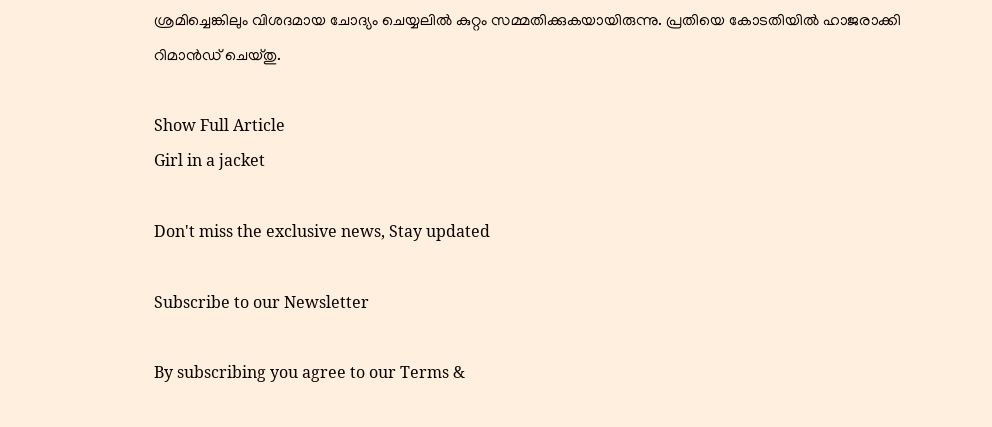ശ്രമിച്ചെങ്കിലും വിശദമായ ചോദ്യം ചെയ്യലിൽ കുറ്റം സമ്മതിക്കുകയായിരുന്നു. പ്രതിയെ കോടതിയിൽ ഹാജരാക്കി റിമാൻഡ് ചെയ്തു.

Show Full Article
Girl in a jacket

Don't miss the exclusive news, Stay updated

Subscribe to our Newsletter

By subscribing you agree to our Terms &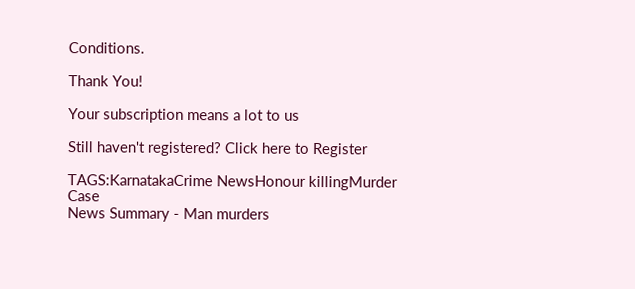Conditions.

Thank You!

Your subscription means a lot to us

Still haven't registered? Click here to Register

TAGS:KarnatakaCrime NewsHonour killingMurder Case
News Summary - Man murders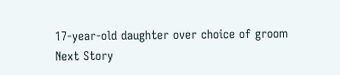17-year-old daughter over choice of groom
Next Story